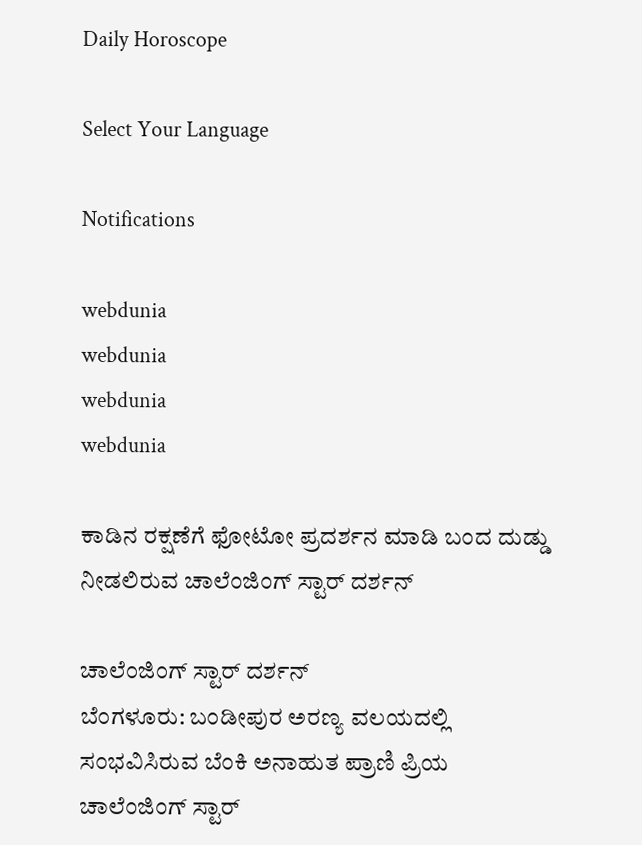Daily Horoscope

Select Your Language

Notifications

webdunia
webdunia
webdunia
webdunia

ಕಾಡಿನ ರಕ್ಷಣೆಗೆ ಫೋಟೋ ಪ್ರದರ್ಶನ ಮಾಡಿ ಬಂದ ದುಡ್ಡು ನೀಡಲಿರುವ ಚಾಲೆಂಜಿಂಗ್ ಸ್ಟಾರ್ ದರ್ಶನ್

ಚಾಲೆಂಜಿಂಗ್ ಸ್ಟಾರ್ ದರ್ಶನ್
ಬೆಂಗಳೂರು: ಬಂಡೀಪುರ ಅರಣ್ಯ ವಲಯದಲ್ಲಿ ಸಂಭವಿಸಿರುವ ಬೆಂಕಿ ಅನಾಹುತ ಪ್ರಾಣಿ ಪ್ರಿಯ ಚಾಲೆಂಜಿಂಗ್ ಸ್ಟಾರ್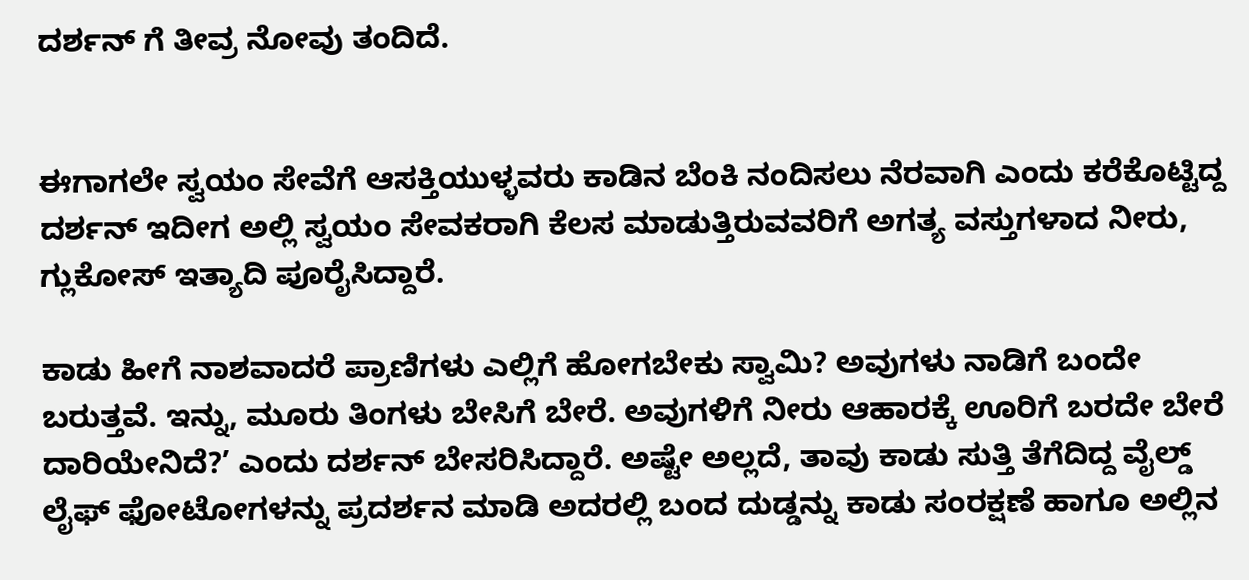ದರ್ಶನ್ ಗೆ ತೀವ್ರ ನೋವು ತಂದಿದೆ.


ಈಗಾಗಲೇ ಸ್ವಯಂ ಸೇವೆಗೆ ಆಸಕ್ತಿಯುಳ್ಳವರು ಕಾಡಿನ ಬೆಂಕಿ ನಂದಿಸಲು ನೆರವಾಗಿ ಎಂದು ಕರೆಕೊಟ್ಟಿದ್ದ ದರ್ಶನ್ ಇದೀಗ ಅಲ್ಲಿ ಸ್ವಯಂ ಸೇವಕರಾಗಿ ಕೆಲಸ ಮಾಡುತ್ತಿರುವವರಿಗೆ ಅಗತ್ಯ ವಸ್ತುಗಳಾದ ನೀರು, ಗ್ಲುಕೋಸ್ ಇತ್ಯಾದಿ ಪೂರೈಸಿದ್ದಾರೆ.

ಕಾಡು ಹೀಗೆ ನಾಶವಾದರೆ ಪ್ರಾಣಿಗಳು ಎಲ್ಲಿಗೆ ಹೋಗಬೇಕು ಸ್ವಾಮಿ? ಅವುಗಳು ನಾಡಿಗೆ ಬಂದೇ ಬರುತ್ತವೆ. ಇನ್ನು, ಮೂರು ತಿಂಗಳು ಬೇಸಿಗೆ ಬೇರೆ. ಅವುಗಳಿಗೆ ನೀರು ಆಹಾರಕ್ಕೆ ಊರಿಗೆ ಬರದೇ ಬೇರೆ ದಾರಿಯೇನಿದೆ?’ ಎಂದು ದರ್ಶನ್ ಬೇಸರಿಸಿದ್ದಾರೆ. ಅಷ್ಟೇ ಅಲ್ಲದೆ, ತಾವು ಕಾಡು ಸುತ್ತಿ ತೆಗೆದಿದ್ದ ವೈಲ್ಡ್ ಲೈಫ್ ಫೋಟೋಗಳನ್ನು ಪ್ರದರ್ಶನ ಮಾಡಿ ಅದರಲ್ಲಿ ಬಂದ ದುಡ್ಡನ್ನು ಕಾಡು ಸಂರಕ್ಷಣೆ ಹಾಗೂ ಅಲ್ಲಿನ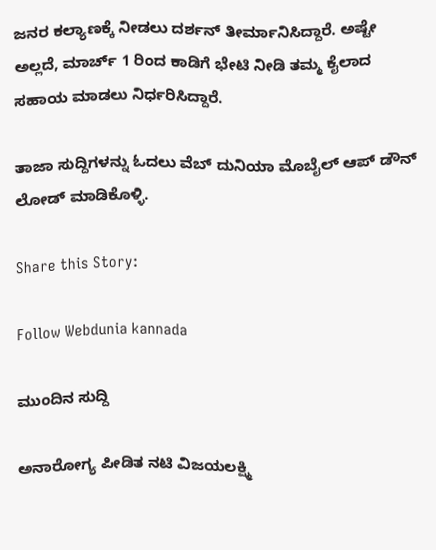ಜನರ ಕಲ್ಯಾಣಕ್ಕೆ ನೀಡಲು ದರ್ಶನ್ ತೀರ್ಮಾನಿಸಿದ್ದಾರೆ. ಅಷ್ಟೇ ಅಲ್ಲದೆ, ಮಾರ್ಚ್ 1 ರಿಂದ ಕಾಡಿಗೆ ಭೇಟಿ ನೀಡಿ ತಮ್ಮ ಕೈಲಾದ ಸಹಾಯ ಮಾಡಲು ನಿರ್ಧರಿಸಿದ್ದಾರೆ.

ತಾಜಾ ಸುದ್ದಿಗಳನ್ನು ಓದಲು ವೆಬ್ ದುನಿಯಾ ಮೊಬೈಲ್ ಆಪ್ ಡೌನ್ ಲೋಡ್ ಮಾಡಿಕೊಳ್ಳಿ.

Share this Story:

Follow Webdunia kannada

ಮುಂದಿನ ಸುದ್ದಿ

ಅನಾರೋಗ್ಯ ಪೀಡಿತ ನಟಿ ವಿಜಯಲಕ್ಷ್ಮಿ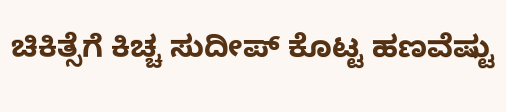ಚಿಕಿತ್ಸೆಗೆ ಕಿಚ್ಚ ಸುದೀಪ್ ಕೊಟ್ಟ ಹಣವೆಷ್ಟು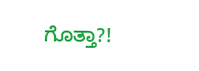ಗೊತ್ತಾ?!